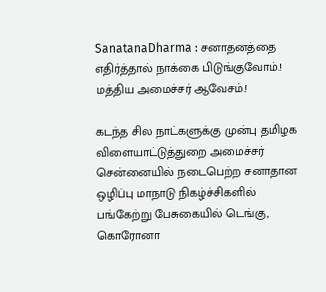SanatanaDharma : சனாதனத்தை எதிர்த்தால் நாக்கை பிடுங்குவோம்.! மத்திய அமைச்சர் ஆவேசம்.!

கடந்த சில நாட்களுக்கு முன்பு தமிழக விளையாட்டுத்துறை அமைச்சர் சென்னையில் நடைபெற்ற சனாதான ஒழிப்பு மாநாடு நிகழ்ச்சிகளில் பங்கேற்று பேசுகையில் டெங்கு, கொரோனா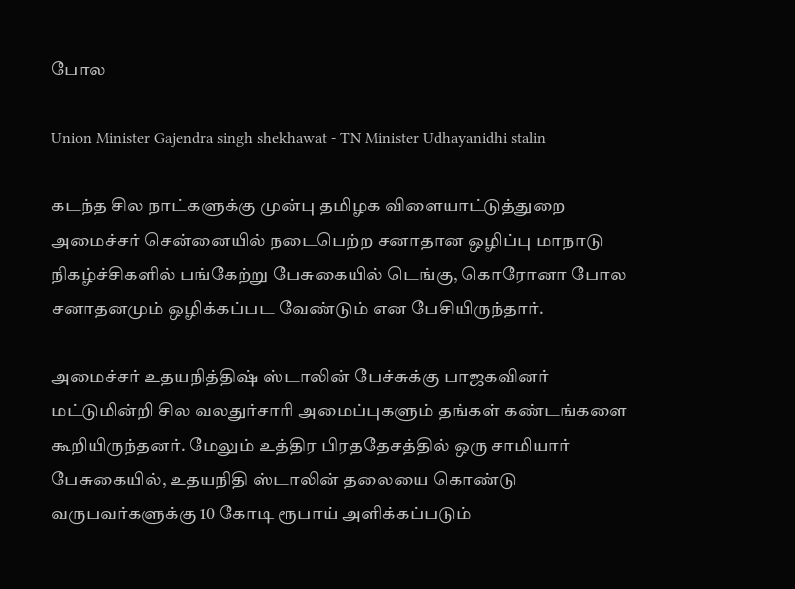போல

Union Minister Gajendra singh shekhawat - TN Minister Udhayanidhi stalin

கடந்த சில நாட்களுக்கு முன்பு தமிழக விளையாட்டுத்துறை அமைச்சர் சென்னையில் நடைபெற்ற சனாதான ஒழிப்பு மாநாடு நிகழ்ச்சிகளில் பங்கேற்று பேசுகையில் டெங்கு, கொரோனா போல சனாதனமும் ஒழிக்கப்பட வேண்டும் என பேசியிருந்தார்.

அமைச்சர் உதயநித்திஷ் ஸ்டாலின் பேச்சுக்கு பாஜகவினர் மட்டுமின்றி சில வலதுர்சாரி அமைப்புகளும் தங்கள் கண்டங்களை கூறியிருந்தனர். மேலும் உத்திர பிரததேசத்தில் ஒரு சாமியார் பேசுகையில், உதயநிதி ஸ்டாலின் தலையை கொண்டு வருபவர்களுக்கு 10 கோடி ரூபாய் அளிக்கப்படும்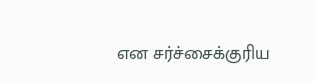என சர்ச்சைக்குரிய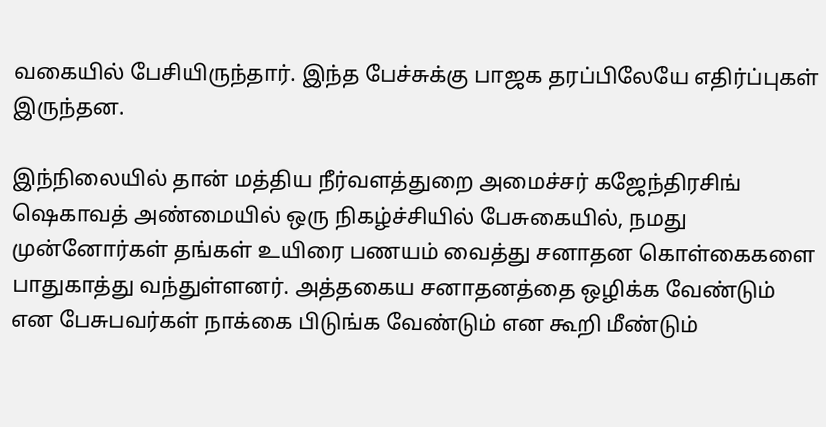வகையில் பேசியிருந்தார். இந்த பேச்சுக்கு பாஜக தரப்பிலேயே எதிர்ப்புகள் இருந்தன.

இந்நிலையில் தான் மத்திய நீர்வளத்துறை அமைச்சர் கஜேந்திரசிங் ஷெகாவத் அண்மையில் ஒரு நிகழ்ச்சியில் பேசுகையில், நமது முன்னோர்கள் தங்கள் உயிரை பணயம் வைத்து சனாதன கொள்கைகளை பாதுகாத்து வந்துள்ளனர். அத்தகைய சனாதனத்தை ஒழிக்க வேண்டும் என பேசுபவர்கள் நாக்கை பிடுங்க வேண்டும் என கூறி மீண்டும்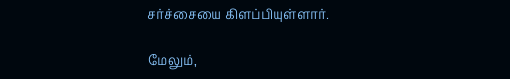சர்ச்சையை கிளப்பியுள்ளார்.

மேலும்,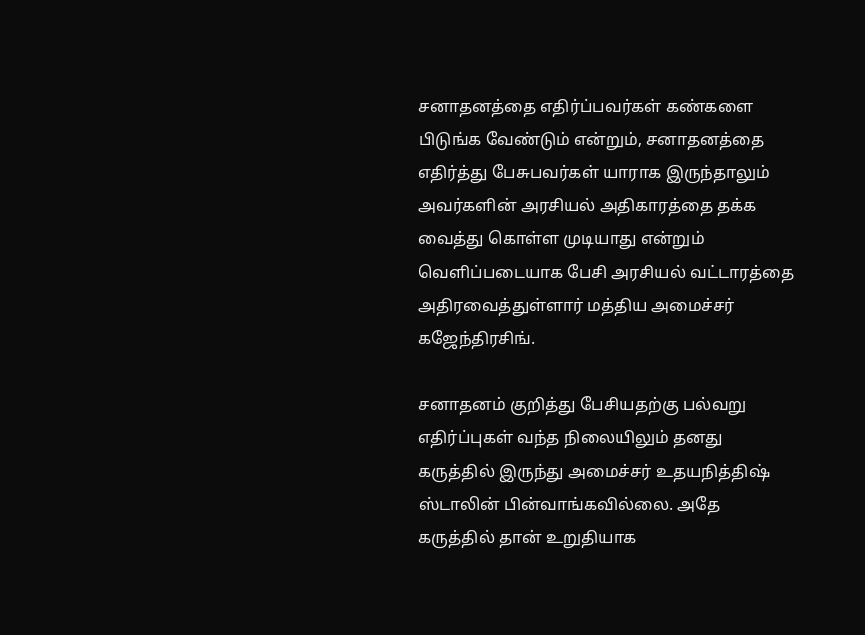சனாதனத்தை எதிர்ப்பவர்கள் கண்களை பிடுங்க வேண்டும் என்றும், சனாதனத்தை எதிர்த்து பேசுபவர்கள் யாராக இருந்தாலும் அவர்களின் அரசியல் அதிகாரத்தை தக்க வைத்து கொள்ள முடியாது என்றும் வெளிப்படையாக பேசி அரசியல் வட்டாரத்தை அதிரவைத்துள்ளார் மத்திய அமைச்சர் கஜேந்திரசிங்.

சனாதனம் குறித்து பேசியதற்கு பல்வறு எதிர்ப்புகள் வந்த நிலையிலும் தனது கருத்தில் இருந்து அமைச்சர் உதயநித்திஷ் ஸ்டாலின் பின்வாங்கவில்லை. அதே கருத்தில் தான் உறுதியாக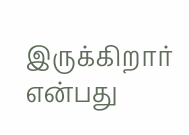இருக்கிறார் என்பது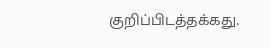குறிப்பிடத்தக்கது.